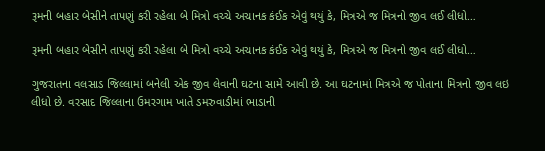રૂમની બહાર બેસીને તાપણું કરી રહેલા બે મિત્રો વચ્ચે અચાનક કંઈક એવું થયું કે, મિત્રએ જ મિત્રનો જીવ લઈ લીધો…

રૂમની બહાર બેસીને તાપણું કરી રહેલા બે મિત્રો વચ્ચે અચાનક કંઈક એવું થયું કે, મિત્રએ જ મિત્રનો જીવ લઈ લીધો…

ગુજરાતના વલસાડ જિલ્લામાં બનેલી એક જીવ લેવાની ઘટના સામે આવી છે. આ ઘટનામાં મિત્રએ જ પોતાના મિત્રનો જીવ લઇ લીધો છે. વરસાદ જિલ્લાના ઉમરગામ ખાતે ડમરુવાડીમાં ભાડાની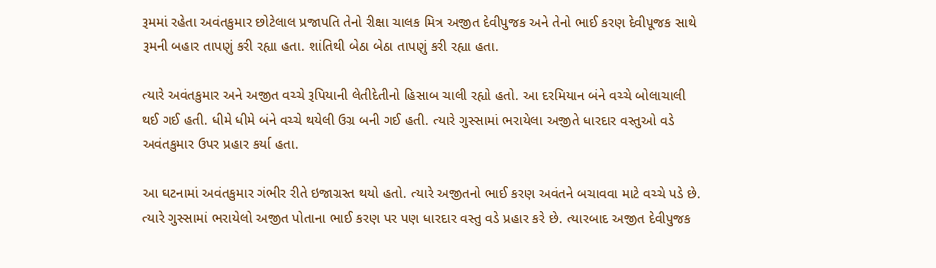રૂમમાં રહેતા અવંતકુમાર છોટેલાલ પ્રજાપતિ તેનો રીક્ષા ચાલક મિત્ર અજીત દેવીપુજક અને તેનો ભાઈ કરણ દેવીપૂજક સાથે રૂમની બહાર તાપણું કરી રહ્યા હતા. શાંતિથી બેઠા બેઠા તાપણું કરી રહ્યા હતા.

ત્યારે અવંતકુમાર અને અજીત વચ્ચે રૂપિયાની લેતીદેતીનો હિસાબ ચાલી રહ્યો હતો. આ દરમિયાન બંને વચ્ચે બોલાચાલી થઈ ગઈ હતી. ધીમે ધીમે બંને વચ્ચે થયેલી ઉગ્ર બની ગઈ હતી. ત્યારે ગુસ્સામાં ભરાયેલા અજીતે ધારદાર વસ્તુઓ વડે અવંતકુમાર ઉપર પ્રહાર કર્યા હતા.

આ ઘટનામાં અવંતકુમાર ગંભીર રીતે ઇજાગ્રસ્ત થયો હતો. ત્યારે અજીતનો ભાઈ કરણ અવંતને બચાવવા માટે વચ્ચે પડે છે. ત્યારે ગુસ્સામાં ભરાયેલો અજીત પોતાના ભાઈ કરણ પર પણ ધારદાર વસ્તુ વડે પ્રહાર કરે છે. ત્યારબાદ અજીત દેવીપુજક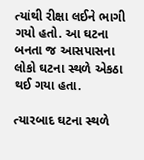ત્યાંથી રીક્ષા લઈને ભાગી ગયો હતો. આ ઘટના બનતા જ આસપાસના લોકો ઘટના સ્થળે એકઠા થઈ ગયા હતા.

ત્યારબાદ ઘટના સ્થળે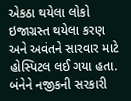એકઠા થયેલા લોકો ઇજાગ્રસ્ત થયેલા કરણ અને અવંતને સારવાર માટે હોસ્પિટલ લઈ ગયા હતા. બંનેને નજીકની સરકારી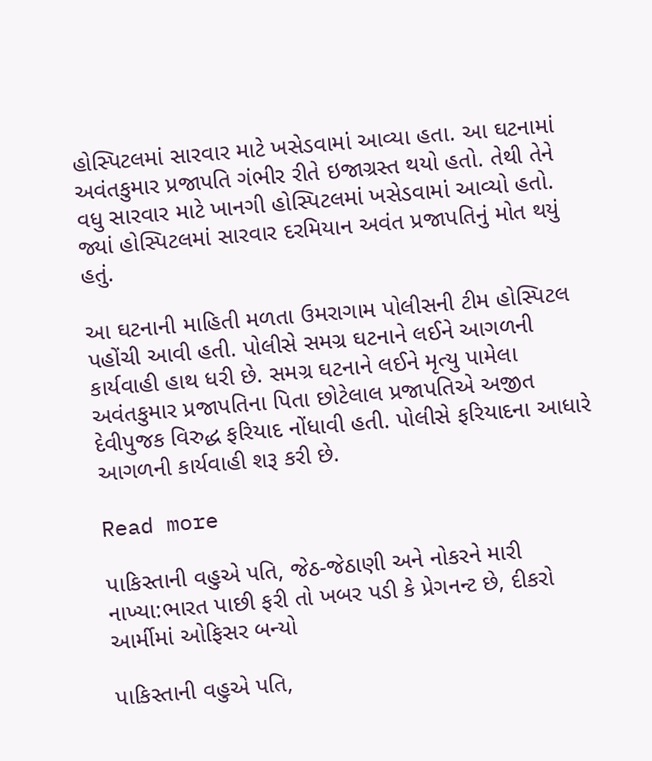હોસ્પિટલમાં સારવાર માટે ખસેડવામાં આવ્યા હતા. આ ઘટનામાં અવંતકુમાર પ્રજાપતિ ગંભીર રીતે ઇજાગ્રસ્ત થયો હતો. તેથી તેને વધુ સારવાર માટે ખાનગી હોસ્પિટલમાં ખસેડવામાં આવ્યો હતો. જ્યાં હોસ્પિટલમાં સારવાર દરમિયાન અવંત પ્રજાપતિનું મોત થયું હતું.

આ ઘટનાની માહિતી મળતા ઉમરાગામ પોલીસની ટીમ હોસ્પિટલ પહોંચી આવી હતી. પોલીસે સમગ્ર ઘટનાને લઈને આગળની કાર્યવાહી હાથ ધરી છે. સમગ્ર ઘટનાને લઈને મૃત્યુ પામેલા અવંતકુમાર પ્રજાપતિના પિતા છોટેલાલ પ્રજાપતિએ અજીત દેવીપુજક વિરુદ્ધ ફરિયાદ નોંધાવી હતી. પોલીસે ફરિયાદના આધારે આગળની કાર્યવાહી શરૂ કરી છે.

Read more

પાકિસ્તાની વહુએ પતિ, જેઠ-જેઠાણી અને નોકરને મારી નાખ્યા:ભારત પાછી ફરી તો ખબર પડી કે પ્રેગનન્ટ છે, દીકરો આર્મીમાં ઓફિસર બન્યો

પાકિસ્તાની વહુએ પતિ,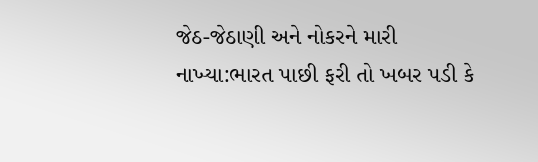જેઠ-જેઠાણી અને નોકરને મારી નાખ્યા:ભારત પાછી ફરી તો ખબર પડી કે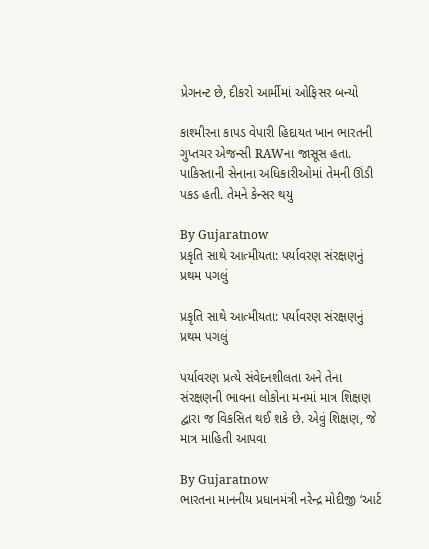પ્રેગનન્ટ છે, દીકરો આર્મીમાં ઓફિસર બન્યો

કાશ્મીરના કાપડ વેપારી હિદાયત ખાન ભારતની ગુપ્તચર એજન્સી RAWના જાસૂસ હતા. પાકિસ્તાની સેનાના અધિકારીઓમાં તેમની ઊંડી પકડ હતી. તેમને કેન્સર થયુ

By Gujaratnow
પ્રકૃતિ સાથે આત્મીયતા: પર્યાવરણ સંરક્ષણનું પ્રથમ પગલું

પ્રકૃતિ સાથે આત્મીયતા: પર્યાવરણ સંરક્ષણનું પ્રથમ પગલું

પર્યાવરણ પ્રત્યે સંવેદનશીલતા અને તેના સંરક્ષણની ભાવના લોકોના મનમાં માત્ર શિક્ષણ દ્વારા જ વિકસિત થઈ શકે છે. એવું શિક્ષણ, જે માત્ર માહિતી આપવા

By Gujaratnow
ભારતના માનનીય પ્રધાનમંત્રી નરેન્દ્ર મોદીજી ‘આર્ટ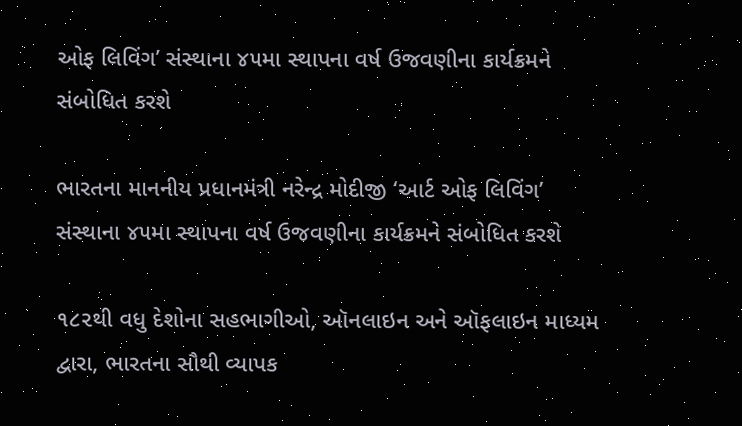ઓફ લિવિંગ’ સંસ્થાના ૪૫મા સ્થાપના વર્ષ ઉજવણીના કાર્યક્રમને સંબોધિત કરશે

ભારતના માનનીય પ્રધાનમંત્રી નરેન્દ્ર મોદીજી ‘આર્ટ ઓફ લિવિંગ’ સંસ્થાના ૪૫મા સ્થાપના વર્ષ ઉજવણીના કાર્યક્રમને સંબોધિત કરશે

૧૮૨થી વધુ દેશોના સહભાગીઓ, ઑનલાઇન અને ઑફલાઇન માધ્યમ દ્વારા, ભારતના સૌથી વ્યાપક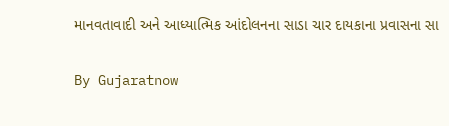માનવતાવાદી અને આધ્યાત્મિક આંદોલનના સાડા ચાર દાયકાના પ્રવાસના સા

By Gujaratnow